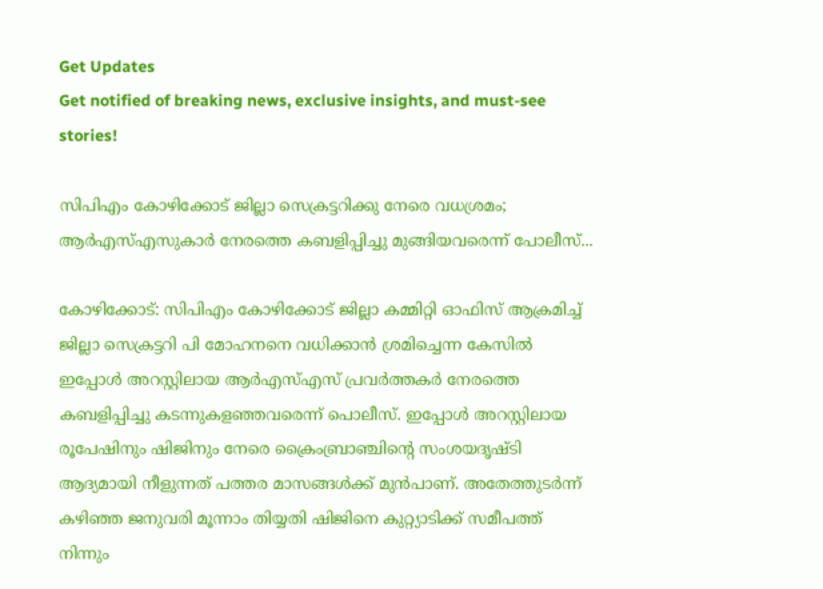Get Updates
Get notified of breaking news, exclusive insights, and must-see stories!

സിപിഎം കോഴിക്കോട് ജില്ലാ സെക്രട്ടറിക്കു നേരെ വധശ്രമം; ആര്‍എസ്എസുകാര്‍ നേരത്തെ കബളിപ്പിച്ചു മുങ്ങിയവരെന്ന് പോലീസ്...

കോഴിക്കോട്: സിപിഎം കോഴിക്കോട് ജില്ലാ കമ്മിറ്റി ഓഫിസ് ആക്രമിച്ച് ജില്ലാ സെക്രട്ടറി പി മോഹനനെ വധിക്കാന്‍ ശ്രമിച്ചെന്ന കേസില്‍ ഇപ്പോള്‍ അറസ്റ്റിലായ ആര്‍എസ്എസ് പ്രവര്‍ത്തകര്‍ നേരത്തെ കബളിപ്പിച്ചു കടന്നുകളഞ്ഞവരെന്ന് പൊലീസ്. ഇപ്പോൾ അറസ്റ്റിലായ രൂപേഷിനും ഷിജിനും നേരെ ക്രൈംബ്രാഞ്ചിന്റെ സംശയദൃഷ്ടി ആദ്യമായി നീളുന്നത് പത്തര മാസങ്ങൾക്ക് മുന്‍പാണ്. അതേത്തുടർന്ന് കഴിഞ്ഞ ജനുവരി മൂന്നാം തിയ്യതി ഷിജിനെ കുറ്റ്യാടിക്ക് സമീപത്ത് നിന്നും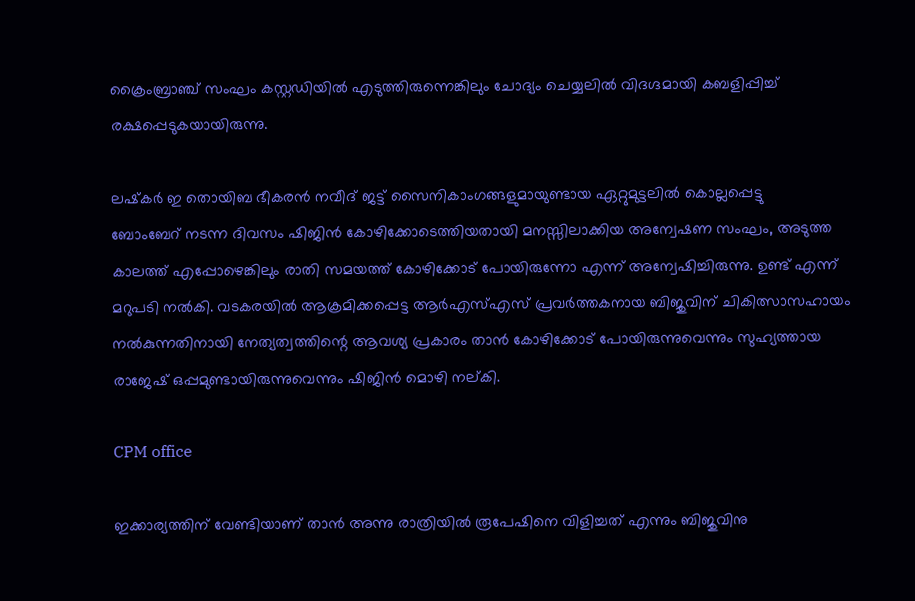ക്രൈംബ്രാഞ്ച് സംഘം കസ്റ്റഡിയിൽ എടുത്തിരുന്നെങ്കിലും ചോദ്യം ചെയ്യലിൽ വിദഗ്ദമായി കബളിപ്പിച്ച് രക്ഷപ്പെടുകയായിരുന്നു.

ലഷ്‌കര്‍ ഇ തൊയിബ ഭീകരന്‍ നവീദ് ജട്ട് സൈനികാംഗങ്ങളുമായുണ്ടായ ഏറ്റുമുട്ടലില്‍ കൊല്ലപ്പെട്ടു
ബോംബേറ് നടന്ന ദിവസം ഷിജിൻ കോഴിക്കോടെത്തിയതായി മനസ്സിലാക്കിയ അന്വേഷണ സംഘം, അടുത്ത കാലത്ത് എപ്പോഴെങ്കിലും രാതി സമയത്ത് കോഴിക്കോട് പോയിരുന്നോ എന്ന് അന്വേഷിച്ചിരുന്നു. ഉണ്ട് എന്ന് മറുപടി നൽകി. വടകരയിൽ ആക്രമിക്കപ്പെട്ട ആര്‍എസ്എസ് പ്രവർത്തകനായ ബിജുവിന് ചികിത്സാസഹായം നൽകുന്നതിനായി നേത്യത്വത്തിന്റെ ആവശ്യ പ്രകാരം താൻ കോഴിക്കോട് പോയിരുന്നുവെന്നും സുഹ്യത്തായ രാജേഷ് ഒപ്പമുണ്ടായിരുന്നുവെന്നും ഷിജിൻ മൊഴി നല്കി.

CPM office

ഇക്കാര്യത്തിന് വേണ്ടിയാണ് താന്‍ അന്നു രാത്രിയില്‍ രൂപേഷിനെ വിളിച്ചത് എന്നും ബിജുവിനു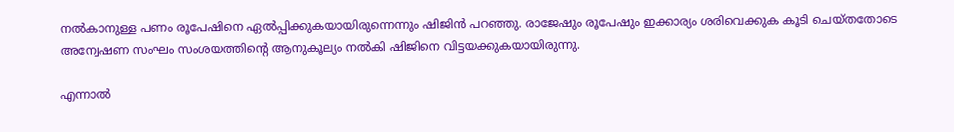നല്‍കാനുള്ള പണം രൂപേഷിനെ ഏല്‍പ്പിക്കുകയായിരുന്നെന്നും ഷിജിന്‍ പറഞ്ഞു. രാജേഷും രൂപേഷും ഇക്കാര്യം ശരിവെക്കുക കൂടി ചെയ്തതോടെ അന്വേഷണ സംഘം സംശയത്തിന്റെ ആനുകൂല്യം നൽകി ഷിജിനെ വിട്ടയക്കുകയായിരുന്നു.

എന്നാൽ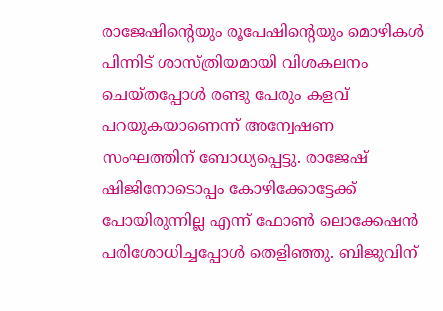രാജേഷിന്റെയും രൂപേഷിന്റെയും മൊഴികൾ പിന്നിട് ശാസ്ത്രിയമായി വിശകലനം ചെയ്തപ്പോള്‍ രണ്ടു പേരും കളവ് പറയുകയാണെന്ന് അന്വേഷണ സംഘത്തിന് ബോധ്യപ്പെട്ടു. രാജേഷ് ഷിജിനോടൊപ്പം കോഴിക്കോട്ടേക്ക് പോയിരുന്നില്ല എന്ന് ഫോൺ ലൊക്കേഷൻ പരിശോധിച്ചപ്പോൾ തെളിഞ്ഞു. ബിജുവിന്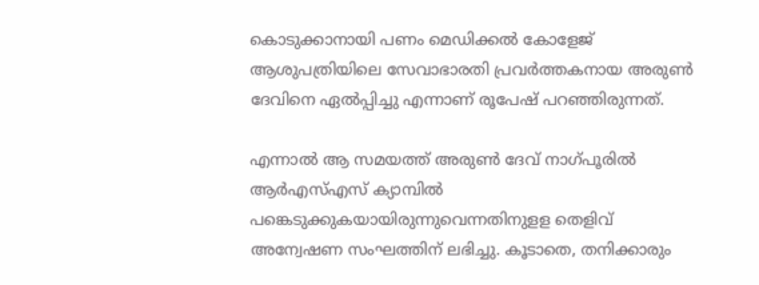കൊടുക്കാനായി പണം മെഡിക്കൽ കോളേജ് ആശുപത്രിയിലെ സേവാഭാരതി പ്രവർത്തകനായ അരുൺ ദേവിനെ ഏൽപ്പിച്ചു എന്നാണ് രൂപേഷ് പറഞ്ഞിരുന്നത്.

എന്നാൽ ആ സമയത്ത് അരുൺ ദേവ് നാഗ്പൂരിൽ ആര്‍എസ്എസ് ക്യാമ്പിൽ പങ്കെടുക്കുകയായിരുന്നുവെന്നതിനുളള തെളിവ് അന്വേഷണ സംഘത്തിന് ലഭിച്ചു. കൂടാതെ, തനിക്കാരും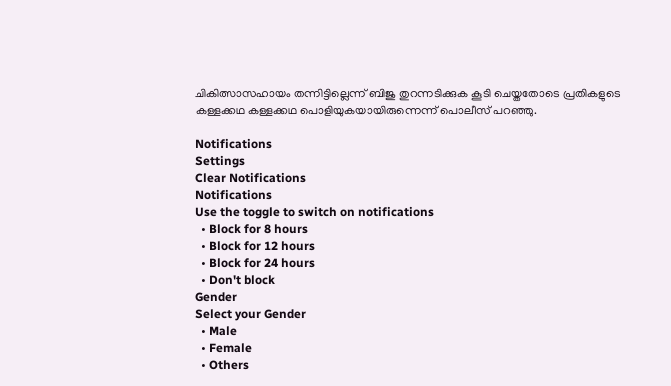ചികിത്സാസഹായം തന്നിട്ടില്ലെന്ന് ബിജു തുറന്നടിക്കുക കൂടി ചെയ്തതോടെ പ്രതികളുടെ കള്ളക്കഥ കള്ളക്കഥ പൊളിയുകയായിരുന്നെന്ന് പൊലീസ് പറഞ്ഞു.

Notifications
Settings
Clear Notifications
Notifications
Use the toggle to switch on notifications
  • Block for 8 hours
  • Block for 12 hours
  • Block for 24 hours
  • Don't block
Gender
Select your Gender
  • Male
  • Female
  • Others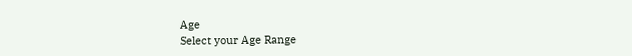Age
Select your Age Range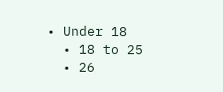• Under 18
  • 18 to 25
  • 26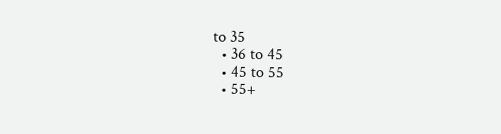to 35
  • 36 to 45
  • 45 to 55
  • 55+